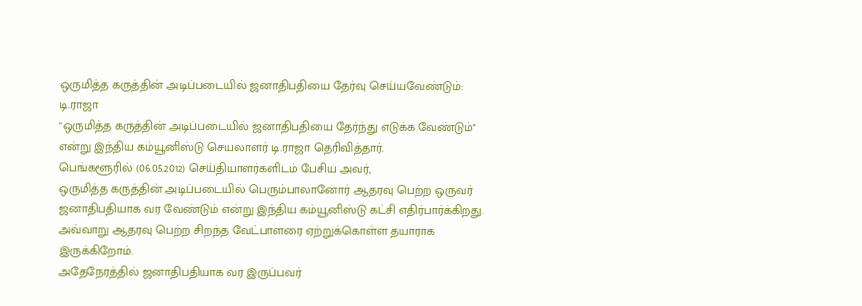ஒருமித்த கருத்தின் அடிப்படையில் ஜனாதிபதியை தேர்வு செய்யவேண்டும்: டி.ராஜா
"ஒருமித்த கருத்தின் அடிப்படையில் ஜனாதிபதியை தேர்ந்து எடுக்க வேண்டும்'' என்று இந்திய கம்யூனிஸ்டு செயலாளர் டி.ராஜா தெரிவித்தார்.
பெங்களூரில் (06.05.2012) செய்தியாளர்களிடம் பேசிய அவர்,
ஒருமித்த கருத்தின் அடிப்படையில் பெரும்பாலானோர் ஆதரவு பெற்ற ஒருவர் ஜனாதிபதியாக வர வேண்டும் என்று இந்திய கம்யூனிஸ்டு கட்சி எதிர்பார்க்கிறது. அவ்வாறு ஆதரவு பெற்ற சிறந்த வேட்பாளரை ஏற்றுக்கொள்ள தயாராக இருக்கிறோம்.
அதேநேரத்தில் ஜனாதிபதியாக வர இருப்பவர்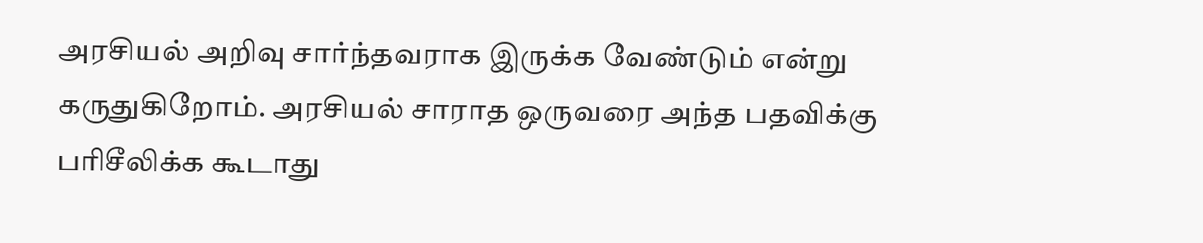அரசியல் அறிவு சார்ந்தவராக இருக்க வேண்டும் என்று கருதுகிறோம். அரசியல் சாராத ஒருவரை அந்த பதவிக்கு பரிசீலிக்க கூடாது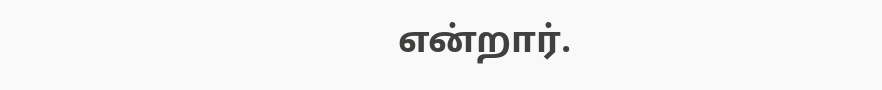என்றார்.